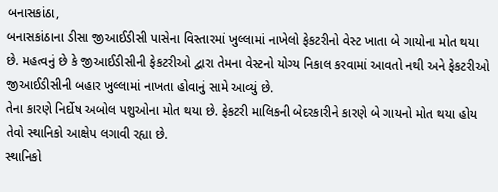બનાસકાંઠા,
બનાસકાંઠાના ડીસા જીઆઈડીસી પાસેના વિસ્તારમાં ખુલ્લામાં નાખેલો ફેકટરીનો વેસ્ટ ખાતા બે ગાયોના મોત થયા છે. મહત્વનું છે કે જીઆઈડીસીની ફેકટરીઓ દ્વારા તેમના વેસ્ટનો યોગ્ય નિકાલ કરવામાં આવતો નથી અને ફેકટરીઓ જીઆઈડીસીની બહાર ખુલ્લામાં નાખતા હોવાનું સામે આવ્યું છે.
તેના કારણે નિર્દોષ અબોલ પશુઓના મોત થયા છે. ફેકટરી માલિકની બેદરકારીને કારણે બે ગાયનો મોત થયા હોય તેવો સ્થાનિકો આક્ષેપ લગાવી રહ્યા છે.
સ્થાનિકો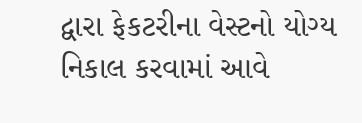દ્વારા ફેકટરીના વેસ્ટનો યોગ્ય નિકાલ કરવામાં આવે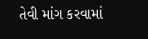તેવી માંગ કરવામાં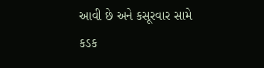આવી છે અને કસૂરવાર સામે કડક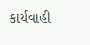કાર્યવાહી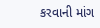કરવાની માંગ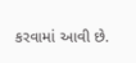કરવામાં આવી છે.